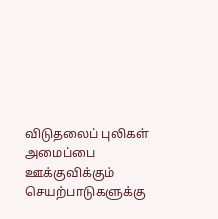விடுதலைப் புலிகள் அமைப்பை ஊக்குவிக்கும் செயற்பாடுகளுக்கு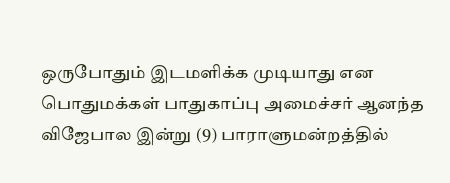ஒருபோதும் இடமளிக்க முடியாது என பொதுமக்கள் பாதுகாப்பு அமைச்சர் ஆனந்த விஜேபால இன்று (9) பாராளுமன்றத்தில்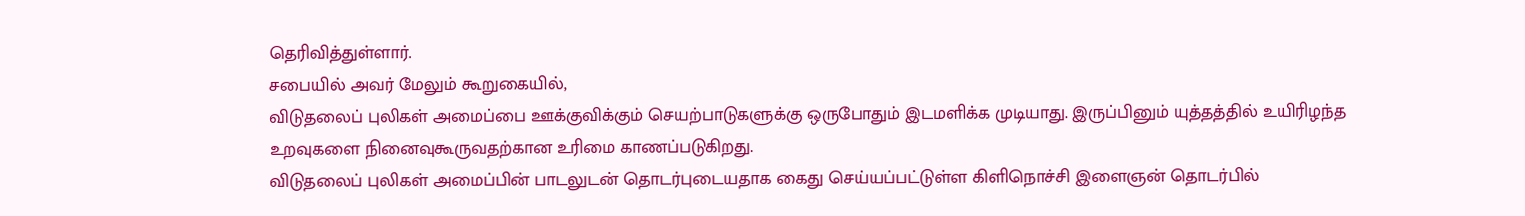தெரிவித்துள்ளார்.
சபையில் அவர் மேலும் கூறுகையில்,
விடுதலைப் புலிகள் அமைப்பை ஊக்குவிக்கும் செயற்பாடுகளுக்கு ஒருபோதும் இடமளிக்க முடியாது. இருப்பினும் யுத்தத்தில் உயிரிழந்த உறவுகளை நினைவுகூருவதற்கான உரிமை காணப்படுகிறது.
விடுதலைப் புலிகள் அமைப்பின் பாடலுடன் தொடர்புடையதாக கைது செய்யப்பட்டுள்ள கிளிநொச்சி இளைஞன் தொடர்பில்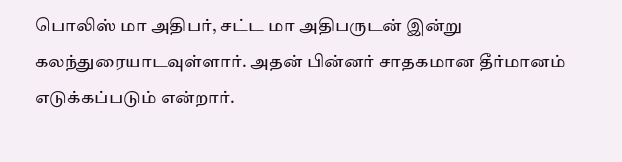பொலிஸ் மா அதிபர், சட்ட மா அதிபருடன் இன்று கலந்துரையாடவுள்ளார். அதன் பின்னர் சாதகமான தீர்மானம் எடுக்கப்படும் என்றார்.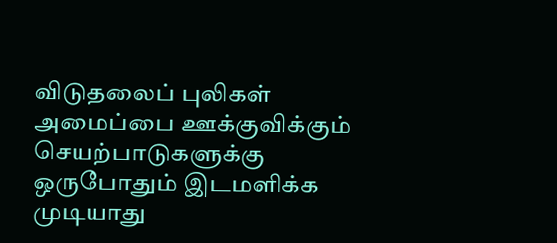விடுதலைப் புலிகள் அமைப்பை ஊக்குவிக்கும் செயற்பாடுகளுக்கு ஒருபோதும் இடமளிக்க முடியாது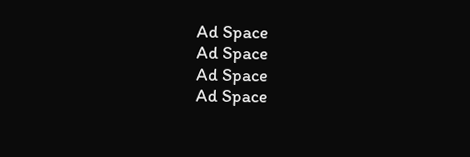Ad Space
Ad Space
Ad Space
Ad Space